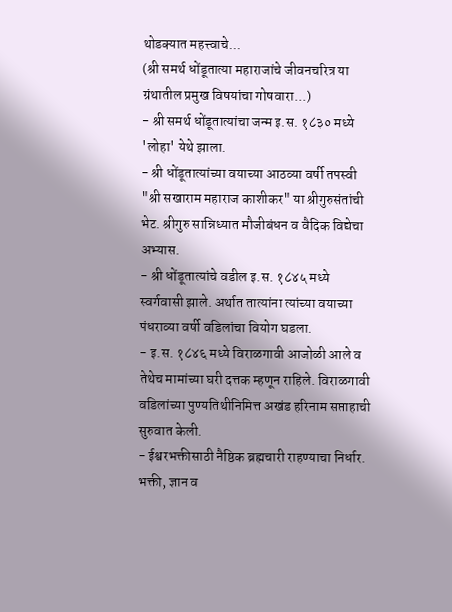थोडक्यात महत्त्वाचे...
(श्री समर्थ धोंडूतात्या महाराजांचे जीवनचरित्र या ग्रंथातील प्रमुख विषयांचा गोषवारा...)
- श्री समर्थ धोंडूतात्यांचा जन्म इ.स. १८३० मध्ये 'लोहा' येथे झाला.
- श्री धोंडूतात्यांच्या वयाच्या आठव्या वर्षी तपस्वी "श्री सखाराम महाराज काशीकर" या श्रीगुरुसंतांची भेट. श्रीगुरु सान्निध्यात मौजीबंधन व वैदिक विद्येचा अभ्यास.
- श्री धोंडूतात्यांचे वडील इ.स. १८४५ मध्ये स्वर्गवासी झाले. अर्थात तात्यांना त्यांच्या वयाच्या पंधराव्या वर्षी वडिलांचा वियोग घडला.
- इ.स. १८४६ मध्ये विराळगावी आजोळी आले व तेथेच मामांच्या घरी दत्तक म्हणून राहिले. विराळगावी वडिलांच्या पुण्यतिथीनिमित्त अखंड हरिनाम सप्ताहाची सुरुवात केली.
- ईश्वरभक्तीसाठी नैष्ठिक ब्रह्मचारी राहण्याचा निर्धार. भक्ती, ज्ञान व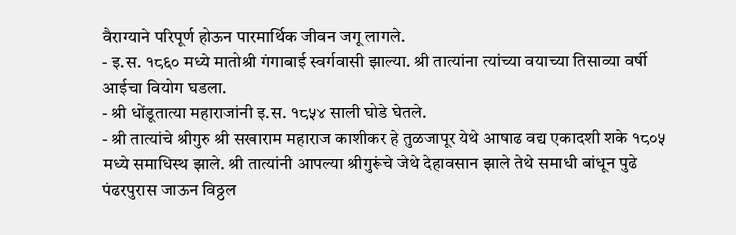वैराग्याने परिपूर्ण होऊन पारमार्थिक जीवन जगू लागले.
- इ.स. १८६० मध्ये मातोश्री गंगाबाई स्वर्गवासी झाल्या. श्री तात्यांना त्यांच्या वयाच्या तिसाव्या वर्षी आईचा वियोग घडला.
- श्री धोंडूतात्या महाराजांनी इ.स. १८५४ साली घोडे घेतले.
- श्री तात्यांचे श्रीगुरु श्री सखाराम महाराज काशीकर हे तुळजापूर येथे आषाढ वद्य एकादशी शके १८०५ मध्ये समाधिस्थ झाले. श्री तात्यांनी आपल्या श्रीगुरूंचे जेथे देहावसान झाले तेथे समाधी बांधून पुढे पंढरपुरास जाऊन विठ्ठल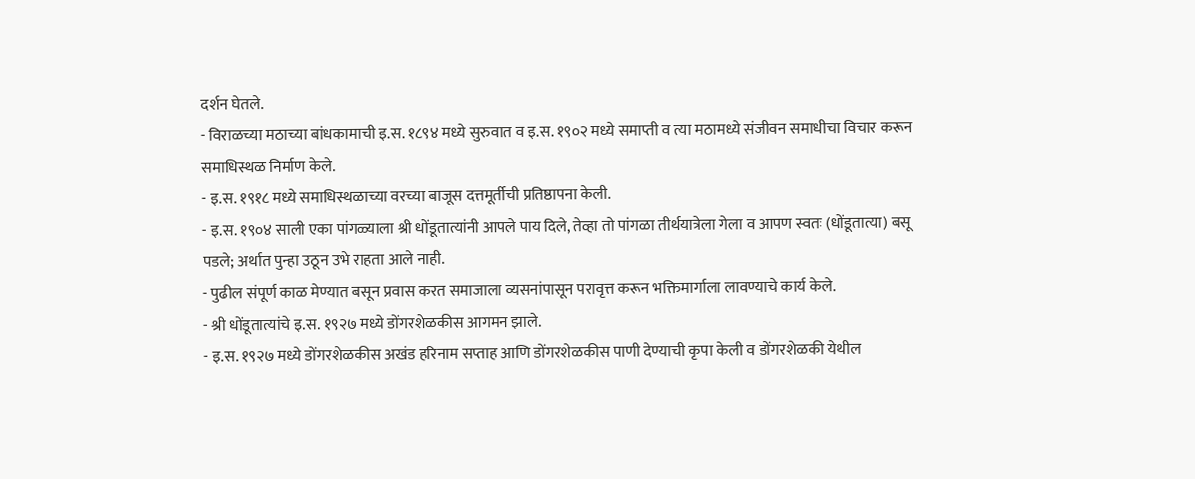दर्शन घेतले.
- विराळच्या मठाच्या बांधकामाची इ.स. १८९४ मध्ये सुरुवात व इ.स. १९०२ मध्ये समाप्ती व त्या मठामध्ये संजीवन समाधीचा विचार करून समाधिस्थळ निर्माण केले.
- इ.स. १९१८ मध्ये समाधिस्थळाच्या वरच्या बाजूस दत्तमूर्तीची प्रतिष्ठापना केली.
- इ.स. १९०४ साली एका पांगळ्याला श्री धोंडूतात्यांनी आपले पाय दिले, तेव्हा तो पांगळा तीर्थयात्रेला गेला व आपण स्वतः (धोंडूतात्या) बसू पडले; अर्थात पुन्हा उठून उभे राहता आले नाही.
- पुढील संपूर्ण काळ मेण्यात बसून प्रवास करत समाजाला व्यसनांपासून परावृत्त करून भक्तिमार्गाला लावण्याचे कार्य केले.
- श्री धोंडूतात्यांचे इ.स. १९२७ मध्ये डोंगरशेळकीस आगमन झाले.
- इ.स. १९२७ मध्ये डोंगरशेळकीस अखंड हरिनाम सप्ताह आणि डोंगरशेळकीस पाणी देण्याची कृपा केली व डोंगरशेळकी येथील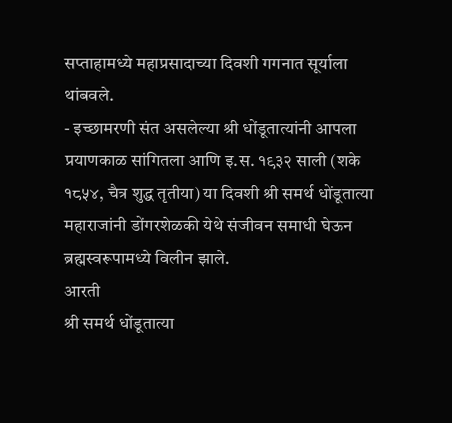सप्ताहामध्ये महाप्रसादाच्या दिवशी गगनात सूर्याला थांबवले.
- इच्छामरणी संत असलेल्या श्री धोंडूतात्यांनी आपला प्रयाणकाळ सांगितला आणि इ.स. १९३२ साली (शके १८५४, चैत्र शुद्ध तृतीया) या दिवशी श्री समर्थ धोंडूतात्या महाराजांनी डोंगरशेळकी येथे संजीवन समाधी घेऊन ब्रह्मस्वरूपामध्ये विलीन झाले.
आरती
श्री समर्थ धोंडूतात्या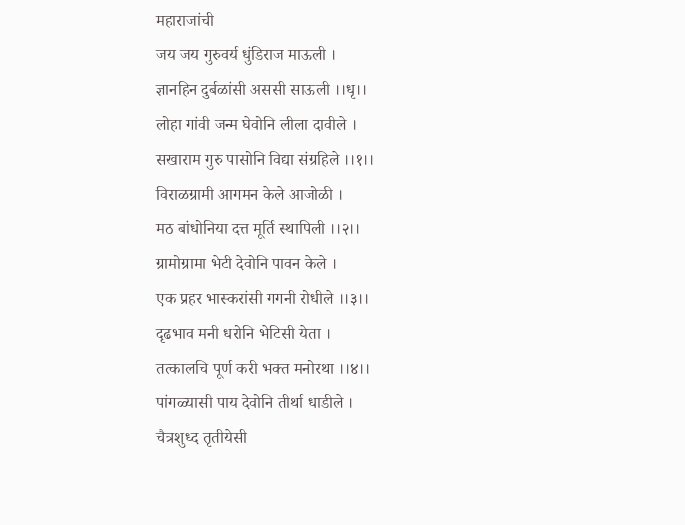महाराजांची
जय जय गुरुवर्य धुंडिराज माऊली ।
ज्ञानहिन दुर्बळांसी अससी साऊली ।।धृ।।
लोहा गांवी जन्म घेवोनि लीला दावीले ।
सखाराम गुरु पासोनि विद्या संग्रहिले ।।१।।
विराळग्रामी आगमन केले आजोळी ।
मठ बांधोनिया दत्त मूर्ति स्थापिली ।।२।।
ग्रामोग्रामा भेटी देवोनि पावन केले ।
एक प्रहर भास्करांसी गगनी रोधीले ।।३।।
दृढभाव मनी धरोनि भेटिसी येता ।
तत्कालचि पूर्ण करी भक्त मनोरथा ।।४।।
पांगळ्यासी पाय देवोनि तीर्था धाडीले ।
चैत्रशुध्द तृतीयेसी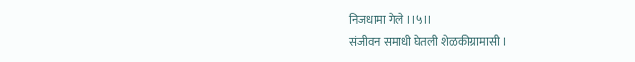निजधामा गेले ।।५।।
संजीवन समाधी घेतली शेळकीग्रामासी ।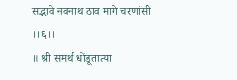सद्भावे नवनाथ ठाव मागे चरणांसी ।।६।।
॥ श्री समर्थ धोंडूतात्या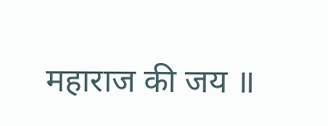महाराज की जय ॥